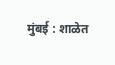मुंबई : शाळेत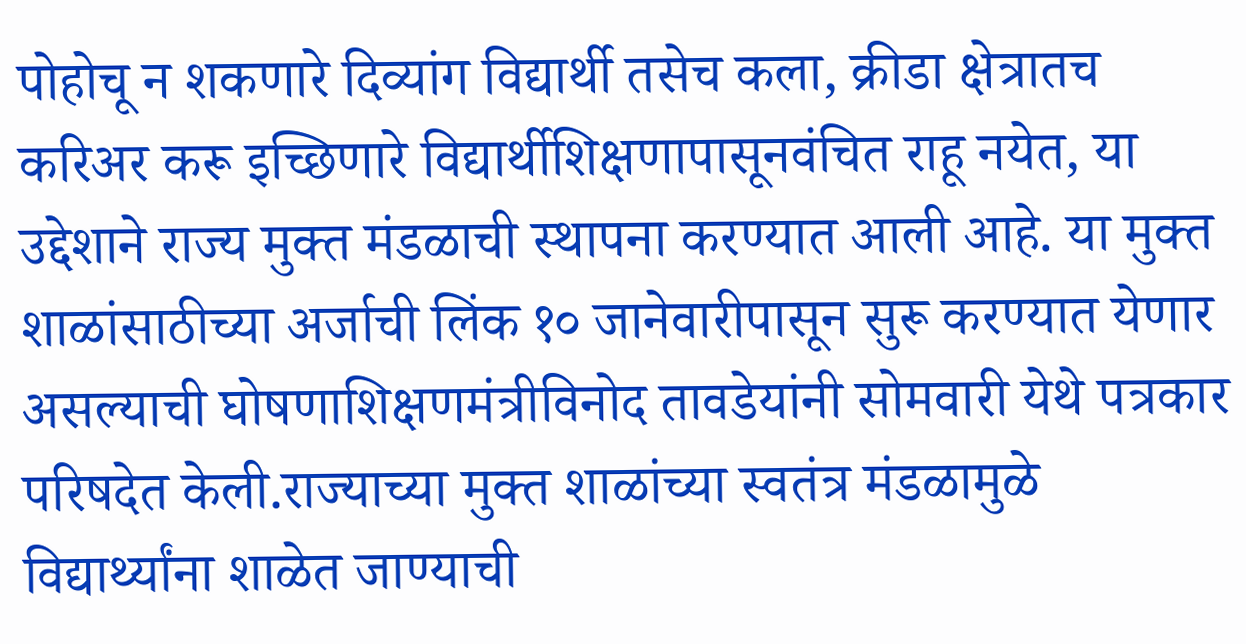पोहोचू न शकणारे दिव्यांग विद्यार्थी तसेच कला, क्रीडा क्षेत्रातच करिअर करू इच्छिणारे विद्यार्थीशिक्षणापासूनवंचित राहू नयेत, या उद्देशाने राज्य मुक्त मंडळाची स्थापना करण्यात आली आहे. या मुक्त शाळांसाठीच्या अर्जाची लिंक १० जानेवारीपासून सुरू करण्यात येणार असल्याची घोषणाशिक्षणमंत्रीविनोद तावडेयांनी सोमवारी येथे पत्रकार परिषदेत केली.राज्याच्या मुक्त शाळांच्या स्वतंत्र मंडळामुळे विद्यार्थ्यांना शाळेत जाण्याची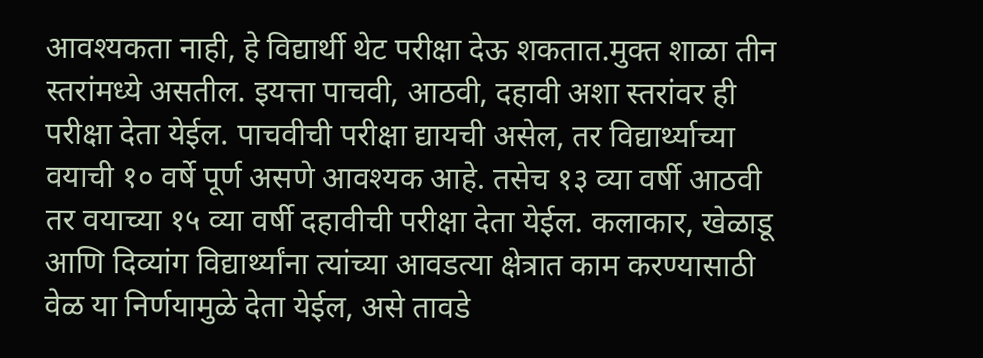आवश्यकता नाही, हे विद्यार्थी थेट परीक्षा देऊ शकतात.मुक्त शाळा तीन स्तरांमध्ये असतील. इयत्ता पाचवी, आठवी, दहावी अशा स्तरांवर ही परीक्षा देता येईल. पाचवीची परीक्षा द्यायची असेल, तर विद्यार्थ्याच्या वयाची १० वर्षे पूर्ण असणे आवश्यक आहे. तसेच १३ व्या वर्षी आठवी तर वयाच्या १५ व्या वर्षी दहावीची परीक्षा देता येईल. कलाकार, खेळाडू आणि दिव्यांग विद्यार्थ्यांना त्यांच्या आवडत्या क्षेत्रात काम करण्यासाठी वेळ या निर्णयामुळे देता येईल, असे तावडे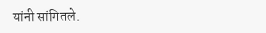यांनी सांगितले.